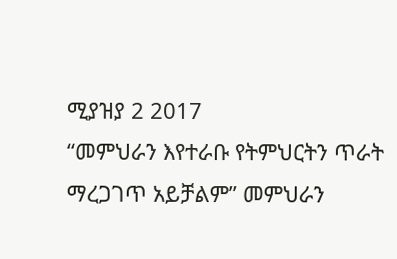ሚያዝያ 2 2017
“መምህራን እየተራቡ የትምህርትን ጥራት ማረጋገጥ አይቻልም” መምህራን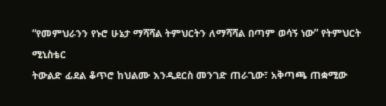“የመምህራንን የኑሮ ሁኔታ ማሻሻል ትምህርትን ለማሻሻል በጣም ወሳኝ ነው” የትምህርት ሚኒስቴር
ትውልድ ፊደል ቆጥሮ ከህልሙ እንዲደርስ መንገድ ጠራጊው፣ አቅጣጫ ጠቋሚው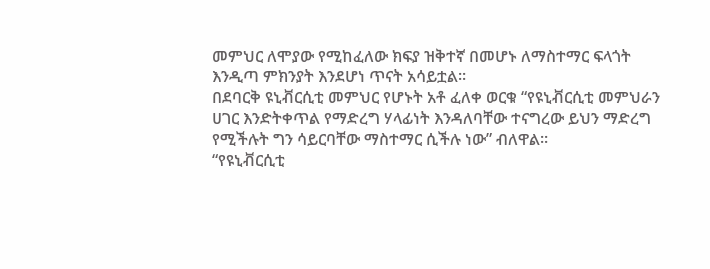መምህር ለሞያው የሚከፈለው ክፍያ ዝቅተኛ በመሆኑ ለማስተማር ፍላጎት እንዲጣ ምክንያት እንደሆነ ጥናት አሳይቷል፡፡
በደባርቅ ዩኒቭርሲቲ መምህር የሆኑት አቶ ፈለቀ ወርቁ “የዩኒቭርሲቲ መምህራን ሀገር እንድትቀጥል የማድረግ ሃላፊነት እንዳለባቸው ተናግረው ይህን ማድረግ የሚችሉት ግን ሳይርባቸው ማስተማር ሲችሉ ነው” ብለዋል፡፡
“የዩኒቭርሲቲ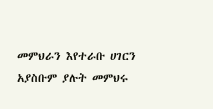መምህራን እየተራቡ ሀገርን አያስቡም ያሉት መምህሩ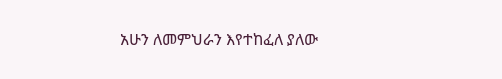አሁን ለመምህራን እየተከፈለ ያለው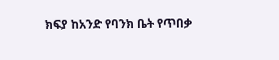ክፍያ ከአንድ የባንክ ቤት የጥበቃ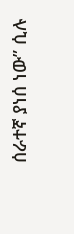ሰራተኛ ያነሰ ነው” ሲሉ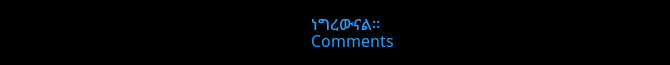ነግረውናል፡፡
Comments